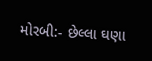મોરબી:- છેલ્લા ઘણા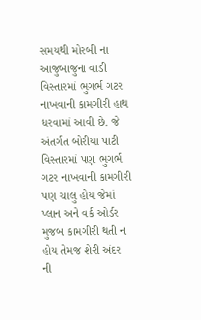સમયથી મોરબી ના આજુબાજુના વાડી વિસ્તારમાં ભુગર્ભ ગટર નાખવાની કામગીરી હાથ ધરવામાં આવી છે. જે અંતર્ગત બોરીયા પાટી વિસ્તારમાં પણ ભુગર્ભ ગટર નાખવાની કામગીરી પણ ચાલુ હોય જેમાં પ્લાન અને વર્ક ઓર્ડર મુજબ કામગીરી થતી ન હોય તેમજ શેરી અંદર ની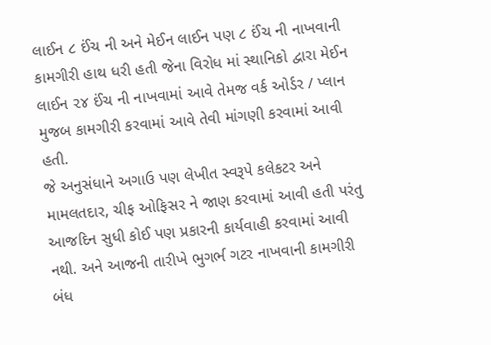લાઈન ૮ ઈંચ ની અને મેઈન લાઈન પણ ૮ ઈંચ ની નાખવાની કામગીરી હાથ ધરી હતી જેના વિરોધ માં સ્થાનિકો દ્વારા મેઈન લાઈન ૨૪ ઈંચ ની નાખવામાં આવે તેમજ વર્ક ઓર્ડર / પ્લાન મુજબ કામગીરી કરવામાં આવે તેવી માંગણી કરવામાં આવી હતી.
જે અનુસંધાને અગાઉ પણ લેખીત સ્વરૂપે કલેકટર અને મામલતદાર, ચીફ ઓફિસર ને જાણ કરવામાં આવી હતી પરંતુ આજદિન સુધી કોઈ પણ પ્રકારની કાર્યવાહી કરવામાં આવી નથી. અને આજની તારીખે ભુગર્ભ ગટર નાખવાની કામગીરી બંધ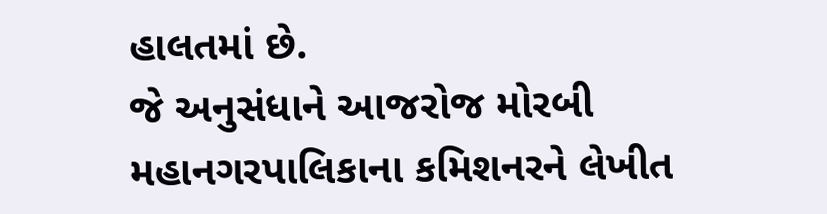હાલતમાં છે.
જે અનુસંધાને આજરોજ મોરબી મહાનગરપાલિકાના કમિશનરને લેખીત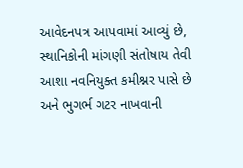આવેદનપત્ર આપવામાં આવ્યું છે, સ્થાનિકોની માંગણી સંતોષાય તેવી આશા નવનિયુક્ત કમીશ્નર પાસે છે અને ભુગર્ભ ગટર નાખવાની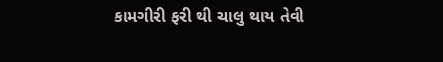કામગીરી ફરી થી ચાલુ થાય તેવી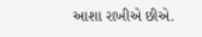આશા રાખીએ છીએ.